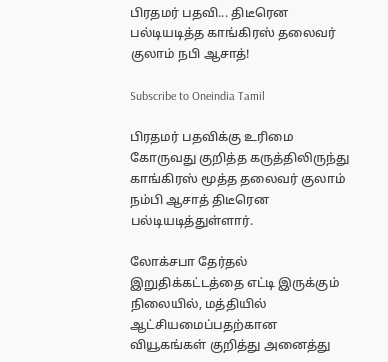பிரதமர் பதவி... திடீரென பல்டியடித்த காங்கிரஸ் தலைவர் குலாம் நபி ஆசாத்!

Subscribe to Oneindia Tamil

பிரதமர் பதவிக்கு உரிமை கோருவது குறித்த கருத்திலிருந்து காங்கிரஸ் மூத்த தலைவர் குலாம் நம்பி ஆசாத் திடீரென பல்டியடித்துள்ளார்.

லோக்சபா தேர்தல் இறுதிக்கட்டத்தை எட்டி இருக்கும் நிலையில், மத்தியில் ஆட்சியமைப்பதற்கான வியூகங்கள் குறித்து அனைத்து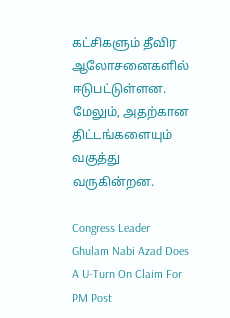கட்சிகளும் தீவிர ஆலோசனைகளில் ஈடுபட்டுள்ளன. மேலும், அதற்கான திட்டங்களையும் வகுத்து வருகின்றன.

Congress Leader Ghulam Nabi Azad Does A U-Turn On Claim For PM Post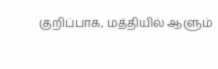குறிப்பாக, மத்தியில் ஆளும்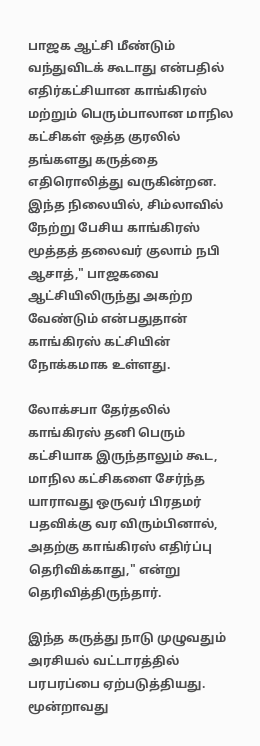பாஜக ஆட்சி மீண்டும் வந்துவிடக் கூடாது என்பதில் எதிர்கட்சியான காங்கிரஸ் மற்றும் பெரும்பாலான மாநில கட்சிகள் ஒத்த குரலில் தங்களது கருத்தை எதிரொலித்து வருகின்றன. இந்த நிலையில், சிம்லாவில் நேற்று பேசிய காங்கிரஸ் மூத்தத் தலைவர் குலாம் நபி ஆசாத்," பாஜகவை ஆட்சியிலிருந்து அகற்ற வேண்டும் என்பதுதான் காங்கிரஸ் கட்சியின் நோக்கமாக உள்ளது.

லோக்சபா தேர்தலில் காங்கிரஸ் தனி பெரும் கட்சியாக இருந்தாலும் கூட, மாநில கட்சிகளை சேர்ந்த யாராவது ஒருவர் பிரதமர் பதவிக்கு வர விரும்பினால், அதற்கு காங்கிரஸ் எதிர்ப்பு தெரிவிக்காது," என்று தெரிவித்திருந்தார்.

இந்த கருத்து நாடு முழுவதும் அரசியல் வட்டாரத்தில் பரபரப்பை ஏற்படுத்தியது. மூன்றாவது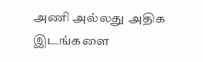அணி அல்லது அதிக இடங்களை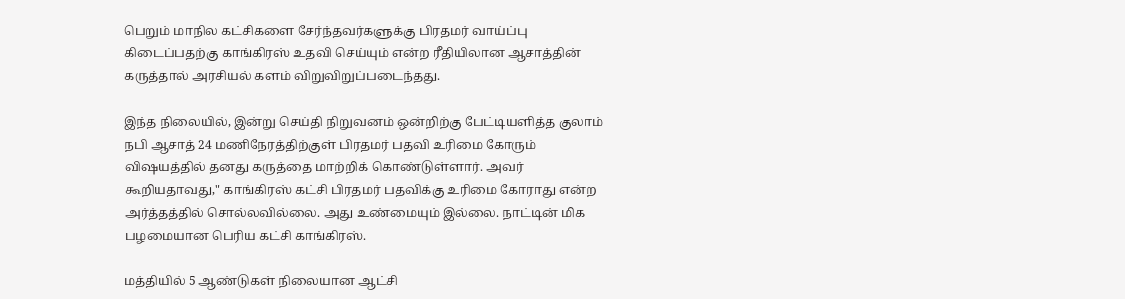பெறும் மாநில கட்சிகளை சேர்ந்தவர்களுக்கு பிரதமர் வாய்ப்பு கிடைப்பதற்கு காங்கிரஸ் உதவி செய்யும் என்ற ரீதியிலான ஆசாத்தின் கருத்தால் அரசியல் களம் விறுவிறுப்படைந்தது.

இந்த நிலையில், இன்று செய்தி நிறுவனம் ஒன்றிற்கு பேட்டியளித்த குலாம் நபி ஆசாத் 24 மணிநேரத்திற்குள் பிரதமர் பதவி உரிமை கோரும் விஷயத்தில் தனது கருத்தை மாற்றிக் கொண்டுள்ளார். அவர் கூறியதாவது," காங்கிரஸ் கட்சி பிரதமர் பதவிக்கு உரிமை கோராது என்ற அர்த்தத்தில் சொல்லவில்லை. அது உண்மையும் இல்லை. நாட்டின் மிக பழமையான பெரிய கட்சி காங்கிரஸ்.

மத்தியில் 5 ஆண்டுகள் நிலையான ஆட்சி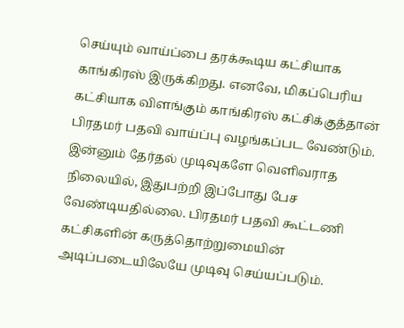செய்யும் வாய்ப்பை தரக்கூடிய கட்சியாக காங்கிரஸ் இருக்கிறது. எனவே, மிகப்பெரிய கட்சியாக விளங்கும் காங்கிரஸ் கட்சிக்குத்தான் பிரதமர் பதவி வாய்ப்பு வழங்கப்பட வேண்டும். இன்னும் தேர்தல் முடிவுகளே வெளிவராத நிலையில், இதுபற்றி இப்போது பேச வேண்டியதில்லை. பிரதமர் பதவி கூட்டணி கட்சிகளின் கருத்தொற்றுமையின் அடிப்படையிலேயே முடிவு செய்யப்படும்.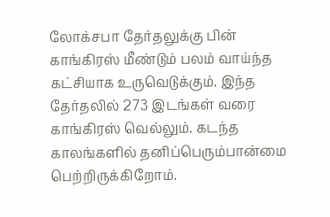லோக்சபா தேர்தலுக்கு பின் காங்கிரஸ் மீண்டும் பலம் வாய்ந்த கட்சியாக உருவெடுக்கும். இந்த தேர்தலில் 273 இடங்கள் வரை காங்கிரஸ் வெல்லும். கடந்த காலங்களில் தனிப்பெரும்பான்மை பெற்றிருக்கிறோம்.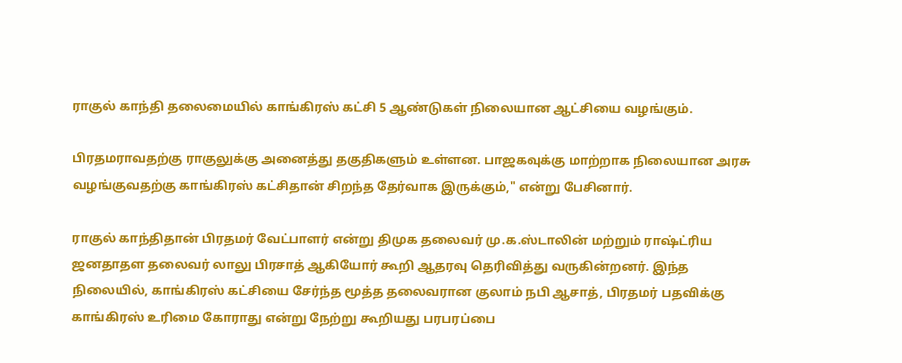ராகுல் காந்தி தலைமையில் காங்கிரஸ் கட்சி 5 ஆண்டுகள் நிலையான ஆட்சியை வழங்கும்.

பிரதமராவதற்கு ராகுலுக்கு அனைத்து தகுதிகளும் உள்ளன. பாஜகவுக்கு மாற்றாக நிலையான அரசு வழங்குவதற்கு காங்கிரஸ் கட்சிதான் சிறந்த தேர்வாக இருக்கும்," என்று பேசினார்.

ராகுல் காந்திதான் பிரதமர் வேட்பாளர் என்று திமுக தலைவர் மு.க.ஸ்டாலின் மற்றும் ராஷ்ட்ரிய ஜனதாதள தலைவர் லாலு பிரசாத் ஆகியோர் கூறி ஆதரவு தெரிவித்து வருகின்றனர். இந்த நிலையில், காங்கிரஸ் கட்சியை சேர்ந்த மூத்த தலைவரான குலாம் நபி ஆசாத், பிரதமர் பதவிக்கு காங்கிரஸ் உரிமை கோராது என்று நேற்று கூறியது பரபரப்பை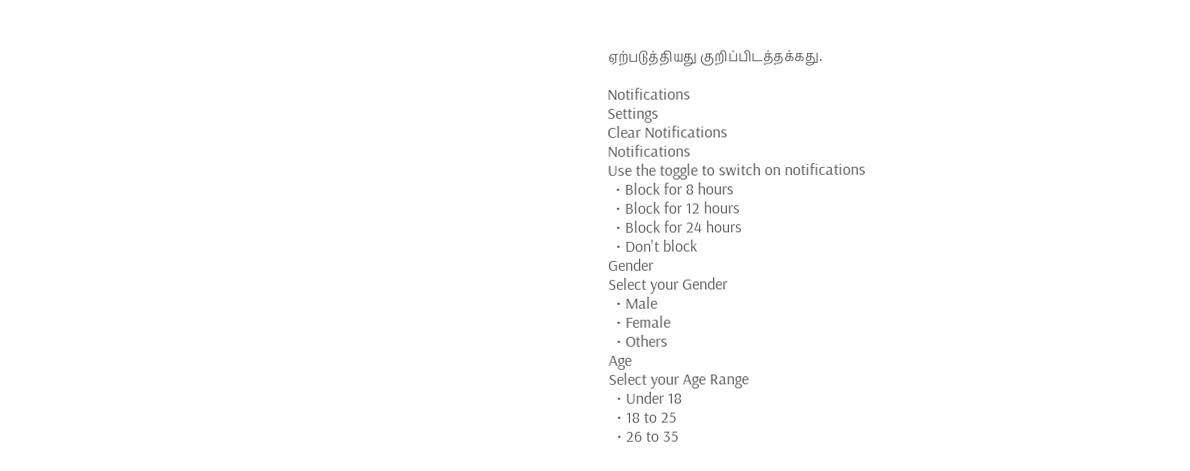ஏற்படுத்தியது குறிப்பிடத்தக்கது.

Notifications
Settings
Clear Notifications
Notifications
Use the toggle to switch on notifications
  • Block for 8 hours
  • Block for 12 hours
  • Block for 24 hours
  • Don't block
Gender
Select your Gender
  • Male
  • Female
  • Others
Age
Select your Age Range
  • Under 18
  • 18 to 25
  • 26 to 35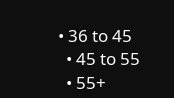• 36 to 45
  • 45 to 55
  • 55+